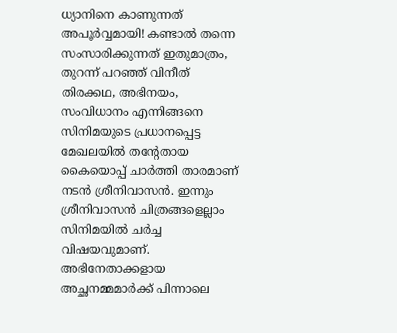ധ്യാനിനെ കാണുന്നത് അപൂർവ്വമായി! കണ്ടാൽ തന്നെ സംസാരിക്കുന്നത് ഇതുമാത്രം, തുറന്ന് പറഞ്ഞ് വിനീത്
തിരക്കഥ, അഭിനയം, സംവിധാനം എന്നിങ്ങനെ സിനിമയുടെ പ്രധാനപ്പെട്ട മേഖലയിൽ തന്റേതായ കൈയൊപ്പ് ചാർത്തി താരമാണ് നടൻ ശ്രീനിവാസൻ. ഇന്നും ശ്രീനിവാസൻ ചിത്രങ്ങളെല്ലാം സിനിമയിൽ ചർച്ച വിഷയവുമാണ്. അഭിനേതാക്കളായ അച്ഛനമ്മമാർക്ക് പിന്നാലെ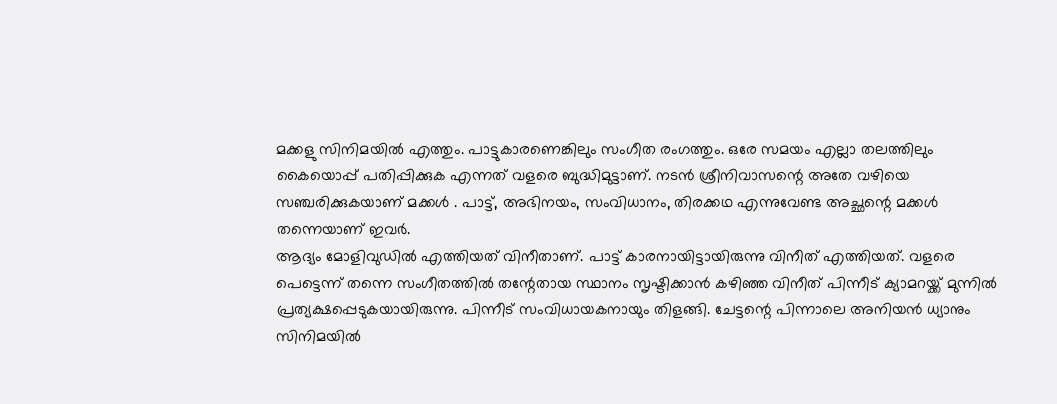മക്കളു സിനിമയിൽ എത്തും. പാട്ടുകാരണെങ്കിലും സംഗീത രംഗത്തും. ഒരേ സമയം എല്ലാ തലത്തിലും കൈയൊപ്പ് പതിപ്പിക്കുക എന്നത് വളരെ ബുദ്ധിമുട്ടാണ്. നടൻ ശ്രീനിവാസന്റെ അതേ വഴിയെ സഞ്ചരിക്കുകയാണ് മക്കൾ . പാട്ട്, അഭിനയം, സംവിധാനം, തിരക്കഥ എന്നുവേണ്ട അച്ഛന്റെ മക്കൾ തന്നെയാണ് ഇവർ.
ആദ്യം മോളിവുഡിൽ എത്തിയത് വിനീതാണ്. പാട്ട് കാരനായിട്ടായിരുന്നു വിനീത് എത്തിയത്. വളരെ പെട്ടെന്ന് തന്നെ സംഗീതത്തിൽ തന്റേതായ സ്ഥാനം സൃഷ്ടിക്കാൻ കഴിഞ്ഞ വിനീത് പിന്നീട് ക്യാമറയ്ക്ക് മുന്നിൽ പ്രത്യക്ഷപ്പെടുകയായിരുന്നു. പിന്നീട് സംവിധായകനായും തിളങ്ങി. ചേട്ടന്റെ പിന്നാലെ അനിയൻ ധ്യാനും സിനിമയിൽ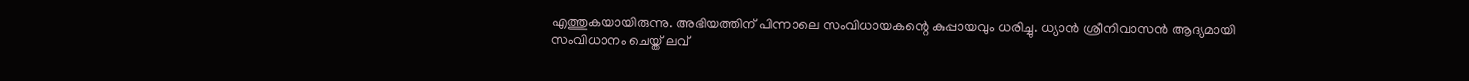എത്തുകയായിരുന്നു. അഭിയത്തിന് പിന്നാലെ സംവിധായകന്റെ കുപ്പായവും ധരിച്ചു. ധ്യാൻ ശ്രീനിവാസൻ ആദ്യമായി സംവിധാനം ചെയ്ത് ലവ്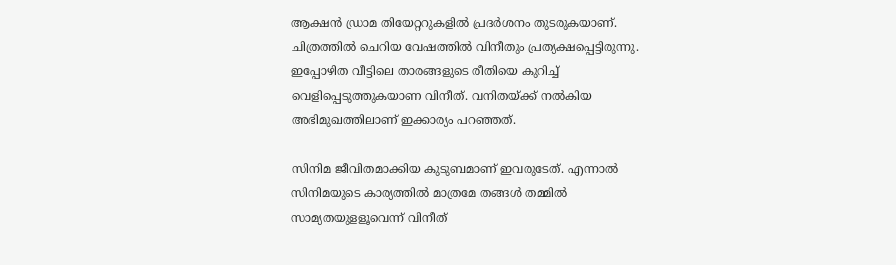ആക്ഷൻ ഡ്രാമ തിയേറ്ററുകളിൽ പ്രദർശനം തുടരുകയാണ്. ചിത്രത്തിൽ ചെറിയ വേഷത്തിൽ വിനീതും പ്രത്യക്ഷപ്പെട്ടിരുന്നു. ഇപ്പോഴിത വീട്ടിലെ താരങ്ങളുടെ രീതിയെ കുറിച്ച് വെളിപ്പെടുത്തുകയാണ വിനീത്. വനിതയ്ക്ക് നൽകിയ അഭിമുഖത്തിലാണ് ഇക്കാര്യം പറഞ്ഞത്.

സിനിമ ജീവിതമാക്കിയ കുടുബമാണ് ഇവരുടേത്. എന്നാൽ സിനിമയുടെ കാര്യത്തിൽ മാത്രമേ തങ്ങൾ തമ്മിൽ സാമ്യതയുളളൂവെന്ന് വിനീത്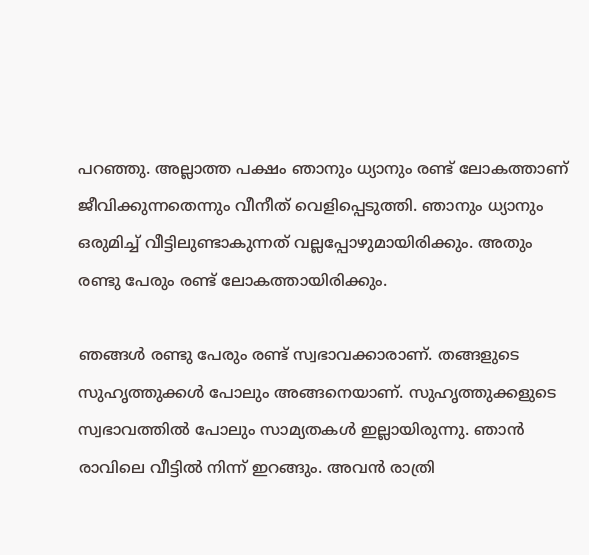പറഞ്ഞു. അല്ലാത്ത പക്ഷം ഞാനും ധ്യാനും രണ്ട് ലോകത്താണ് ജീവിക്കുന്നതെന്നും വീനീത് വെളിപ്പെടുത്തി. ഞാനും ധ്യാനും ഒരുമിച്ച് വീട്ടിലുണ്ടാകുന്നത് വല്ലപ്പോഴുമായിരിക്കും. അതും രണ്ടു പേരും രണ്ട് ലോകത്തായിരിക്കും.

ഞങ്ങൾ രണ്ടു പേരും രണ്ട് സ്വഭാവക്കാരാണ്. തങ്ങളുടെ സുഹൃത്തുക്കൾ പോലും അങ്ങനെയാണ്. സുഹൃത്തുക്കളുടെ സ്വഭാവത്തിൽ പോലും സാമ്യതകൾ ഇല്ലായിരുന്നു. ഞാൻ രാവിലെ വീട്ടിൽ നിന്ന് ഇറങ്ങും. അവൻ രാത്രി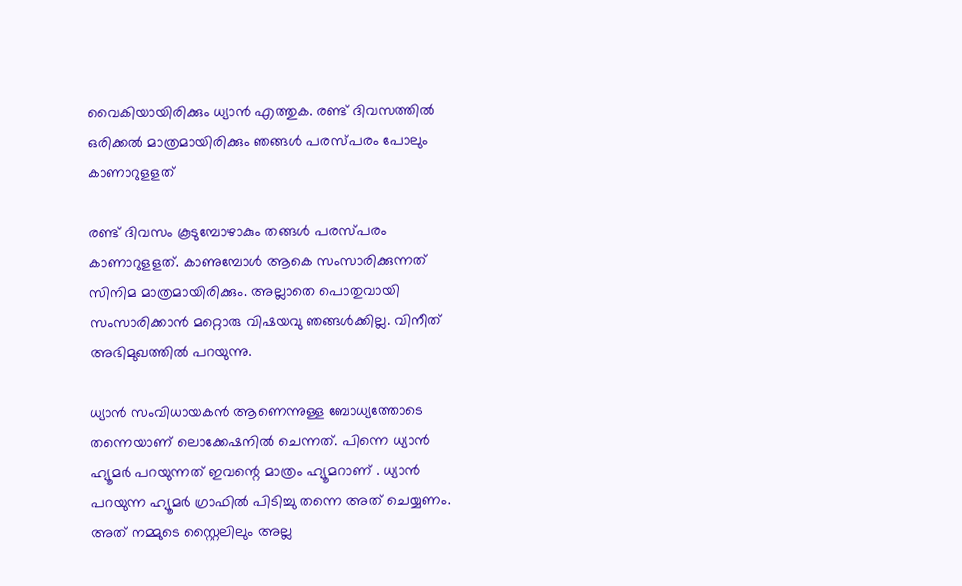വൈകിയായിരിക്കും ധ്യാൻ എത്തുക. രണ്ട് ദിവസത്തിൽ ഒരിക്കൽ മാത്രമായിരിക്കും ഞങ്ങൾ പരസ്പരം പോലും കാണാറുളളത്

രണ്ട് ദിവസം കൂടുമ്പോഴാകും തങ്ങൾ പരസ്പരം കാണാറുളളത്. കാണുമ്പോൾ ആകെ സംസാരിക്കുന്നത് സിനിമ മാത്രമായിരിക്കും. അല്ലാതെ പൊതുവായി സംസാരിക്കാൻ മറ്റൊരു വിഷയവു ഞങ്ങൾക്കില്ല. വിനീത് അഭിമുഖത്തിൽ പറയുന്നു.

ധ്യാൻ സംവിധായകൻ ആണെന്നുള്ള ബോധ്യത്തോടെ തന്നെയാണ് ലൊക്കേഷനിൽ ചെന്നത്. പിന്നെ ധ്യാൻ ഹ്യൂമർ പറയുന്നത് ഇവന്റെ മാത്രം ഹ്യൂമറാണ് . ധ്യാൻ പറയുന്ന ഹ്യൂമർ ഗ്രാഫിൽ പിടിച്ചു തന്നെ അത് ചെയ്യണം. അത് നമ്മുടെ സ്റ്റൈലിലും അല്ല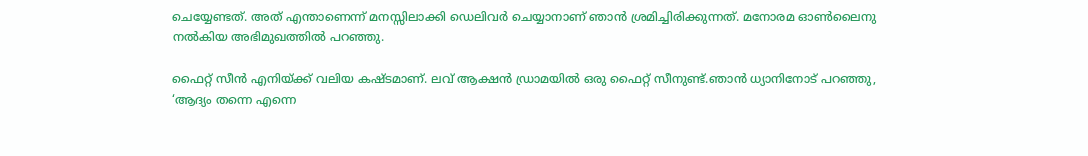ചെയ്യേണ്ടത്. അത് എന്താണെന്ന് മനസ്സിലാക്കി ഡെലിവർ ചെയ്യാനാണ് ഞാൻ ശ്രമിച്ചിരിക്കുന്നത്. മനോരമ ഓൺലൈനു നൽകിയ അഭിമുഖത്തിൽ പറഞ്ഞു.

ഫൈറ്റ് സീൻ എനിയ്ക്ക് വലിയ കഷ്ടമാണ്. ലവ് ആക്ഷൻ ഡ്രാമയിൽ ഒരു ഫൈറ്റ് സീനുണ്ട്.ഞാൻ ധ്യാനിനോട് പറഞ്ഞു, ‘ആദ്യം തന്നെ എന്നെ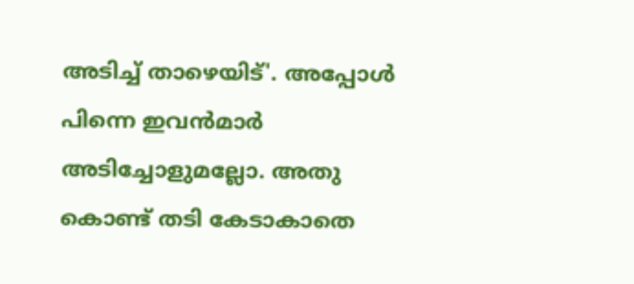അടിച്ച് താഴെയിട്'. അപ്പോൾ പിന്നെ ഇവൻമാർ അടിച്ചോളുമല്ലോ. അതു കൊണ്ട് തടി കേടാകാതെ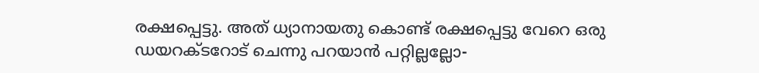രക്ഷപ്പെട്ടു. അത് ധ്യാനായതു കൊണ്ട് രക്ഷപ്പെട്ടു വേറെ ഒരു ഡയറക്ടറോട് ചെന്നു പറയാൻ പറ്റില്ലല്ലോ-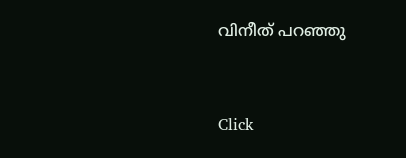വിനീത് പറഞ്ഞു


Click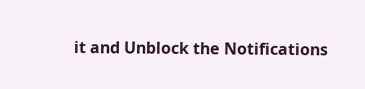it and Unblock the Notifications